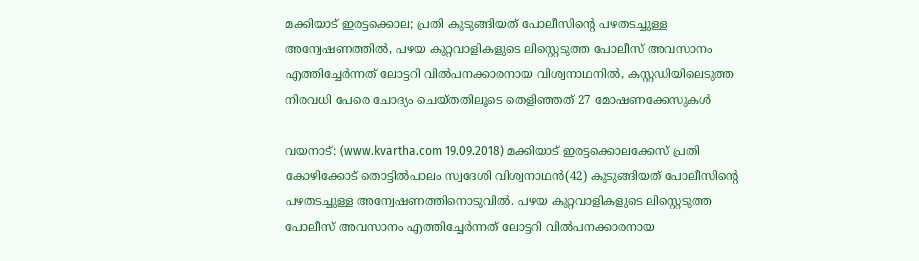മക്കിയാട് ഇരട്ടക്കൊല; പ്രതി കുടുങ്ങിയത് പോലീസിന്റെ പഴതടച്ചുള്ള അന്വേഷണത്തില്‍, പഴയ കുറ്റവാളികളുടെ ലിസ്റ്റെടുത്ത പോലീസ് അവസാനം എത്തിച്ചേര്‍ന്നത് ലോട്ടറി വില്‍പനക്കാരനായ വിശ്വനാഥനില്‍, കസ്റ്റഡിയിലെടുത്ത നിരവധി പേരെ ചോദ്യം ചെയ്തതിലൂടെ തെളിഞ്ഞത് 27 മോഷണക്കേസുകള്‍

വയനാട്: (www.kvartha.com 19.09.2018) മക്കിയാട് ഇരട്ടക്കൊലക്കേസ് പ്രതി കോഴിക്കോട് തൊട്ടില്‍പാലം സ്വദേശി വിശ്വനാഥന്‍(42) കുടുങ്ങിയത് പോലീസിന്റെ പഴതടച്ചുള്ള അന്വേഷണത്തിനൊടുവില്‍. പഴയ കുറ്റവാളികളുടെ ലിസ്റ്റെടുത്ത പോലീസ് അവസാനം എത്തിച്ചേര്‍ന്നത് ലോട്ടറി വില്‍പനക്കാരനായ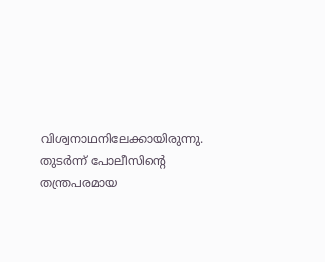വിശ്വനാഥനിലേക്കായിരുന്നു. തുടര്‍ന്ന് പോലീസിന്റെ തന്ത്രപരമായ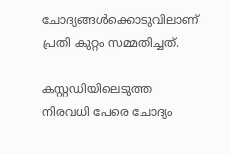ചോദ്യങ്ങള്‍ക്കൊടുവിലാണ് പ്രതി കുറ്റം സമ്മതിച്ചത്.

കസ്റ്റഡിയിലെടുത്ത നിരവധി പേരെ ചോദ്യം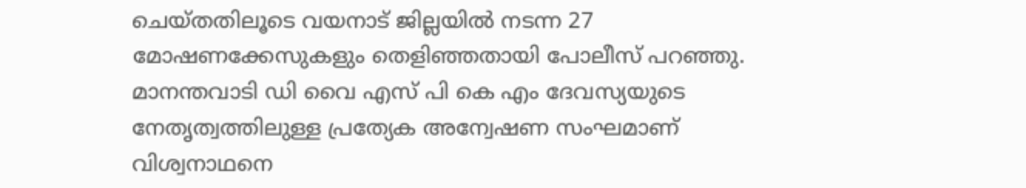ചെയ്തതിലൂടെ വയനാട് ജില്ലയില്‍ നടന്ന 27 മോഷണക്കേസുകളും തെളിഞ്ഞതായി പോലീസ് പറഞ്ഞു. മാനന്തവാടി ഡി വൈ എസ് പി കെ എം ദേവസ്യയുടെ നേതൃത്വത്തിലുള്ള പ്രത്യേക അന്വേഷണ സംഘമാണ് വിശ്വനാഥനെ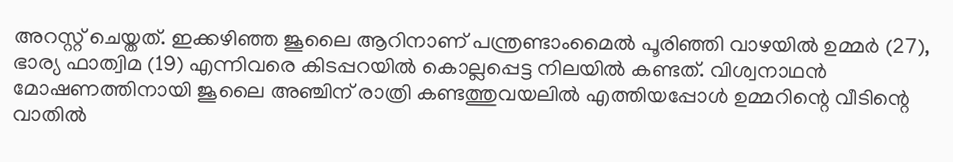അറസ്റ്റ് ചെയ്തത്. ഇക്കഴിഞ്ഞ ജൂലൈ ആറിനാണ് പന്ത്രണ്ടാംമൈല്‍ പൂരിഞ്ഞി വാഴയില്‍ ഉമ്മര്‍ (27), ഭാര്യ ഫാത്വിമ (19) എന്നിവരെ കിടപ്പറയില്‍ കൊല്ലപ്പെട്ട നിലയില്‍ കണ്ടത്. വിശ്വനാഥന്‍ മോഷണത്തിനായി ജൂലൈ അഞ്ചിന് രാത്രി കണ്ടത്തുവയലില്‍ എത്തിയപ്പോള്‍ ഉമ്മറിന്റെ വീടിന്റെ വാതില്‍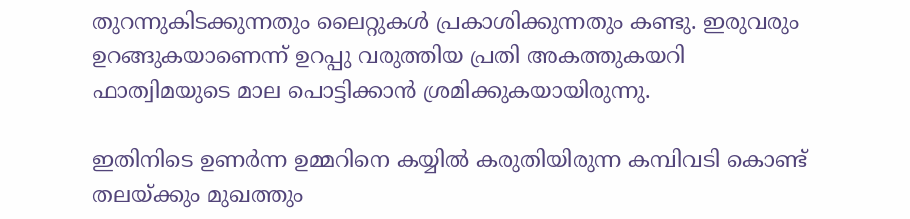തുറന്നുകിടക്കുന്നതും ലൈറ്റുകള്‍ പ്രകാശിക്കുന്നതും കണ്ടു. ഇരുവരും ഉറങ്ങുകയാണെന്ന് ഉറപ്പു വരുത്തിയ പ്രതി അകത്തുകയറി ഫാത്വിമയുടെ മാല പൊട്ടിക്കാന്‍ ശ്രമിക്കുകയായിരുന്നു.

ഇതിനിടെ ഉണര്‍ന്ന ഉമ്മറിനെ കയ്യില്‍ കരുതിയിരുന്ന കമ്പിവടി കൊണ്ട് തലയ്ക്കും മുഖത്തും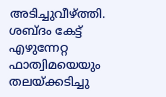അടിച്ചുവീഴ്ത്തി. ശബ്ദം കേട്ട് എഴുന്നേറ്റ ഫാത്വിമയെയും തലയ്ക്കടിച്ചു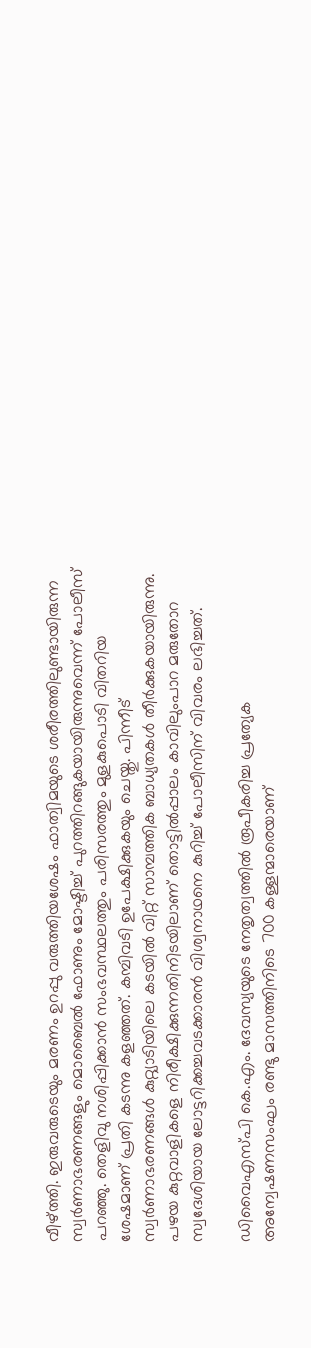വീഴ്ത്തി. ഇരുവരുടെയും മരണം ഉറപ്പു വരുത്തിയശേഷം ഫാത്വിമയുടെ ശരീരത്തിലുണ്ടായിരുന്ന സ്വര്‍ണാഭരണങ്ങളും മൊബൈല്‍ ഫോണും മോഷ്ടിച്ച് പുറത്തിറങ്ങുകയായിരുന്നുവെന്ന് പോലീസ് പറഞ്ഞു. തെളിവു നശിപ്പിക്കാന്‍ സംഭവസ്ഥലത്തും പരിസരത്തും മുളകുപൊടി വിതറിയ ശേഷമാണ് പ്രതി കടന്നു കളഞ്ഞത്. കമ്പിവടി ഉപേക്ഷിക്കുകയും ചെയ്തു. പിന്നീട് സ്വര്‍ണാഭരണങ്ങള്‍ കുറ്റ്യാടിയിലെ കടയില്‍ വിറ്റ് സാമ്പത്തിക ബാധ്യതകള്‍ തീര്‍ക്കുകയായിരുന്നു. പഴയ കുറ്റവാളികളെ നിരീക്ഷിക്കുന്നതിനിടയിലാണ് തൊട്ടില്‍പ്പാലം കാവിലുംപാറ മരുതോറ സ്വദേശിയായ ലോട്ടറിക്കച്ചവടക്കാരന്‍ വിശ്വനാഥനെ കുറിച്ച് പോലീസിന് വിവരം ലഭിച്ചത്.

ഡിവൈഎസ്പി കെ.എം. ദേവസ്യയുടെ നേതൃത്വത്തില്‍ രൂപീകരിച്ച പ്രത്യേക അന്വേഷണസംഘം രണ്ടു മാസത്തിനിടെ 700 കള്ളന്മാരെയാണ്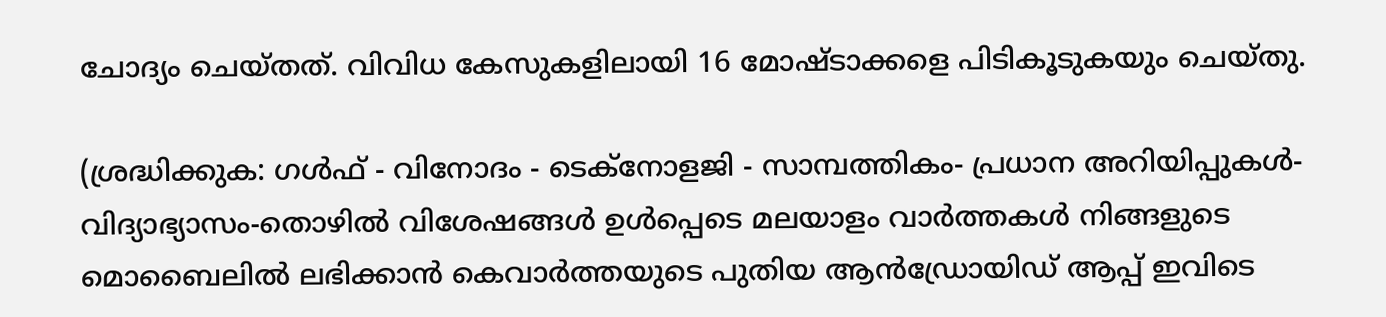ചോദ്യം ചെയ്തത്. വിവിധ കേസുകളിലായി 16 മോഷ്ടാക്കളെ പിടികൂടുകയും ചെയ്തു.

(ശ്രദ്ധിക്കുക: ഗൾഫ് - വിനോദം - ടെക്നോളജി - സാമ്പത്തികം- പ്രധാന അറിയിപ്പുകൾ-വിദ്യാഭ്യാസം-തൊഴിൽ വിശേഷങ്ങൾ ഉൾപ്പെടെ മലയാളം വാർത്തകൾ നിങ്ങളുടെ മൊബൈലിൽ ലഭിക്കാൻ കെവാർത്തയുടെ പുതിയ ആൻഡ്രോയിഡ് ആപ്പ് ഇവിടെ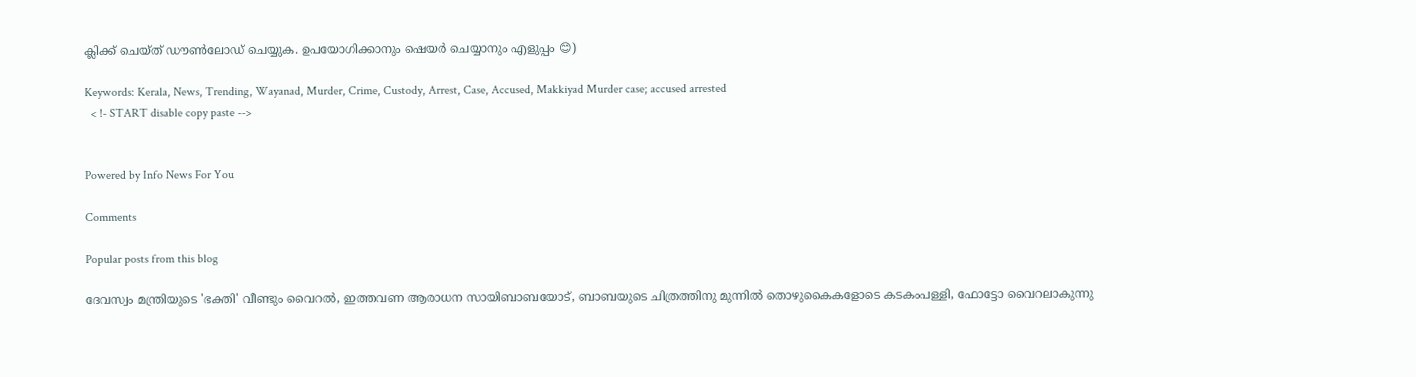ക്ലിക്ക് ചെയ്ത് ഡൗൺലോഡ് ചെയ്യുക. ഉപയോഗിക്കാനും ഷെയർ ചെയ്യാനും എളുപ്പം 😊)

Keywords: Kerala, News, Trending, Wayanad, Murder, Crime, Custody, Arrest, Case, Accused, Makkiyad Murder case; accused arrested
  < !- START disable copy paste -->


Powered by Info News For You

Comments

Popular posts from this blog

ദേവസ്വം മന്ത്രിയുടെ 'ഭക്തി' വീണ്ടും വൈറല്‍, ഇത്തവണ ആരാധന സായിബാബയോട്, ബാബയുടെ ചിത്രത്തിനു മുന്നില്‍ തൊഴുകൈകളോടെ കടകംപള്ളി, ഫോട്ടോ വൈറലാകുന്നു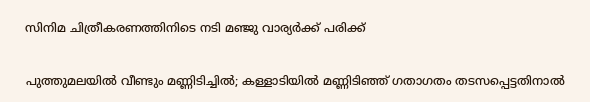സിനിമ ചിത്രീകരണത്തിനിടെ നടി മഞ്ജു വാര്യര്‍ക്ക് പരിക്ക്

പുത്തുമലയില്‍ വീണ്ടും മണ്ണിടിച്ചില്‍; കള്ളാടിയില്‍ മണ്ണിടിഞ്ഞ് ഗതാഗതം തടസപ്പെട്ടതിനാല്‍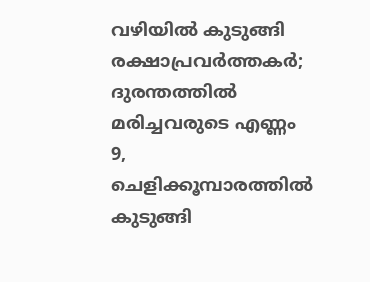വഴിയില്‍ കുടുങ്ങി രക്ഷാപ്രവര്‍ത്തകര്‍; ദുരന്തത്തില്‍ മരിച്ചവരുടെ എണ്ണം 9, ചെളിക്കൂമ്പാരത്തില്‍ കുടുങ്ങി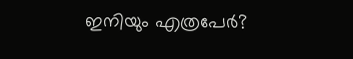ഇനിയും എത്രപേര്‍?